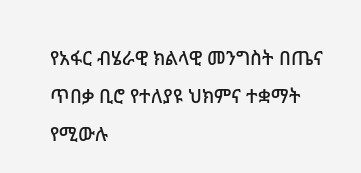የአፋር ብሄራዊ ክልላዊ መንግስት በጤና ጥበቃ ቢሮ የተለያዩ ህክምና ተቋማት የሚውሉ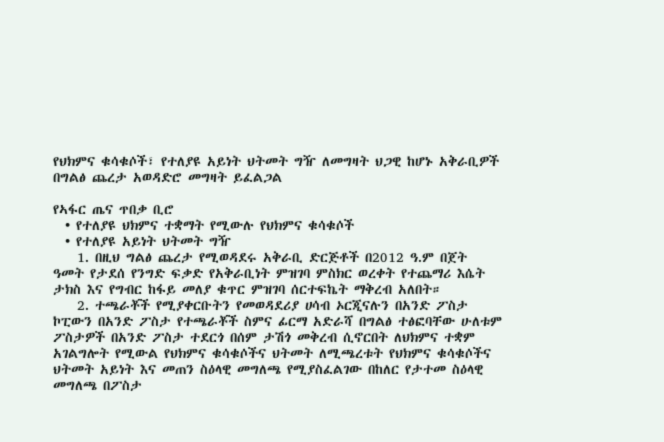የህክምና ቁሳቁሶች፣ የተለያዩ አይነት ህትመት ግዥ ለመግዛት ህጋዊ ከሆኑ አቅራቢዎች በግልፅ ጨረታ አወዳድሮ መግዛት ይፈልጋል

የኣፋር ጤና ጥበቃ ቢሮ
  • የተለያዩ ህክምና ተቋማት የሚውሉ የህክምና ቁሳቁሶች
  • የተለያዩ አይነት ህትመት ግዥ
    1. በዚህ ግልፅ ጨረታ የሚወዳደሩ አቅራቢ ድርጅቶች በ2012 ዓ.ም በጀት ዓመት የታደሰ የንግድ ፍቃድ የአቅራቢነት ምዝገባ ምስክር ወረቀት የተጨማሪ እሴት ታክስ እና የግብር ከፋይ መለያ ቁጥር ምዝገባ ሰርተፍኬት ማቅረብ አለበት።
    2. ተጫራቾች የሚያቀርቡትን የመወዳደሪያ ሀሳብ ኦርጂናሉን በአንድ ፖስታ ኮፒውን በአንድ ፖስታ የተጫራቾች ስምና ፊርማ አድራሻ በግልፅ ተፅፎባቸው ሁለቱም ፖስታዎች በአንድ ፖስታ ተደርጎ በሰም ታሽጎ መቅረብ ሲኖርበት ለህክምና ተቋም አገልግሎት የሚውል የህክምና ቁሳቁሶችና ህትመት ለሚጫረቱት የህክምና ቁሳቁሶችና ህትመት አይነት እና መጠን ስዕላዊ መግለጫ የሚያስፈልገው በከለር የታተመ ስዕላዊ መግለጫ በፖስታ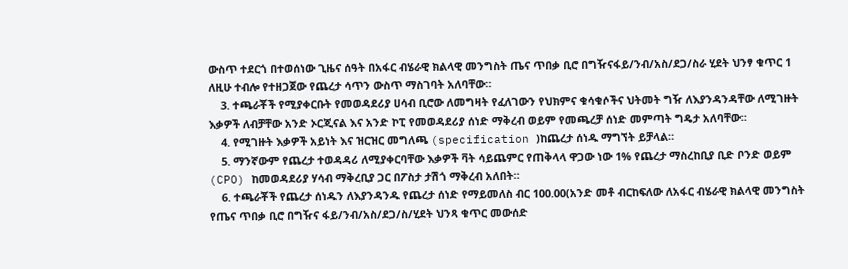ውስጥ ተደርጎ በተወሰነው ጊዜና ሰዓት በአፋር ብሄራዊ ክልላዊ መንግስት ጤና ጥበቃ ቢሮ በግዥናፋይ/ንብ/አስ/ደጋ/ስራ ሂደት ህንፃ ቁጥር 1 ለዚሁ ተብሎ የተዘጋጀው የጨረታ ሳጥን ውስጥ ማስገባት አለባቸው።
    3. ተጫራቾች የሚያቀርቡት የመወዳደሪያ ሀሳብ ቢሮው ለመግዛት የፈለገውን የህክምና ቁሳቁሶችና ህትመት ግዥ ለእያንዳንዳቸው ለሚገዙት እቃዎች ለብቻቸው አንድ ኦርጂናል እና አንድ ኮፒ የመወዳደሪያ ሰነድ ማቅረብ ወይም የመጫረቻ ሰነድ መምጣት ግዴታ አለባቸው።
    4. የሚገዙት እቃዎች አይነት እና ዝርዝር መግለጫ (specification )ከጨረታ ሰነዱ ማግኘት ይቻላል።
    5. ማንኛውም የጨረታ ተወዳዳሪ ለሚያቀርባቸው እቃዎች ቫት ሳይጨምር የጠቅላላ ዋጋው ነው 1% የጨረታ ማስረከቢያ ቢድ ቦንድ ወይም (CPO) ከመወዳደሪያ ሃሳብ ማቅረቢያ ጋር በፖስታ ታሽጎ ማቅረብ አለበት።
    6. ተጫራቾች የጨረታ ሰነዱን ለእያንዳንዱ የጨረታ ሰነድ የማይመለስ ብር 100.00(አንድ መቶ ብርከፍለው ለአፋር ብሄራዊ ክልላዊ መንግስት የጤና ጥበቃ ቢሮ በግዥና ፋይ/ንብ/አስ/ደጋ/ስ/ሂደት ህንጻ ቁጥር መውሰድ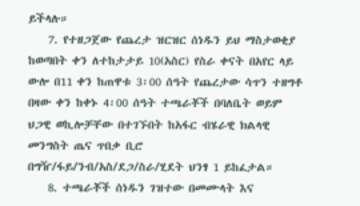ይችላሉ።
    7. የተዘጋጀው የጨረታ ዝርዝር ሰነዱን ይህ ማስታወቂያ ከወጣበት ቀን ለተከታታይ 10(አስር) የስራ ቀናት በአየር ላይ ውሎ በ11 ቀን ከጠዋቱ 3፡00 ሰዓት የጨረታው ሳጥን ተዘግቶ በዛው ቀን ከቀኑ 4፡00 ሰዓት ተጫራቾች በባለቤት ወይም ህጋዊ ወኪሎቻቸው በተገኙበት ከአፋር ብሄራዊ ክልላዊ መንግስት ጤና ጥበቃ ቢሮ በግዥ/ፋይ/ንብ/አስ/ደጋ/ስራ/ሂደት ህንፃ 1 ይከፈታል።
    8. ተጫራቾች ሰነዱን ገዝተው በመሙላት እና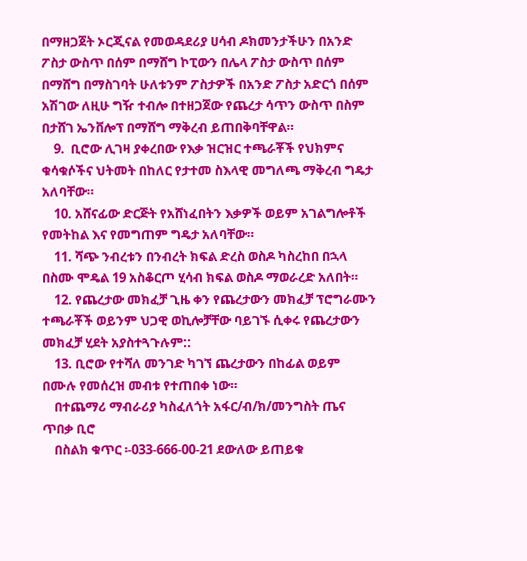በማዘጋጀት ኦርጂናል የመወዳደሪያ ሀሳብ ዶክመንታችሁን በአንድ ፖስታ ውስጥ በሰም በማሸግ ኮፒውን በሌላ ፖስታ ውስጥ በሰም በማሸግ በማስገባት ሁለቱንም ፖስታዎች በአንድ ፖስታ አድርጎ በሰም አሽገው ለዚሁ ግዥ ተብሎ በተዘጋጀው የጨረታ ሳጥን ውስጥ በስም በታሸገ ኤንቨሎፕ በማሸግ ማቅረብ ይጠበቅባቸዋል።
    9.  ቢሮው ሊገዛ ያቀረበው የእቃ ዝርዝር ተጫራቾች የህክምና ቁሳቁሶችና ህትመት በከለር የታተመ ስእላዊ መግለጫ ማቅረብ ግዴታ አለባቸው።
    10. አሸናፊው ድርጅት የአሸነፈበትን እቃዎች ወይም አገልግሎቶች የመትከል እና የመግጠም ግዴታ አለባቸው።
    11. ሻጭ ንብረቱን በንብረት ክፍል ድረስ ወስዶ ካስረከበ በኋላ በስሙ ሞዴል 19 አስቆርጦ ሂሳብ ክፍል ወስዶ ማወራረድ አለበት።
    12. የጨረታው መክፈቻ ጊዜ ቀን የጨረታውን መክፈቻ ፕሮግራሙን ተጫራቾች ወይንም ህጋዊ ወኪሎቻቸው ባይገኙ ሲቀሩ የጨረታውን መክፈቻ ሂደት አያስተጓጉሉም::
    13. ቢሮው የተሻለ መንገድ ካገኘ ጨረታውን በከፊል ወይም በሙሉ የመሰረዝ መብቱ የተጠበቀ ነው።
    በተጨማሪ ማብራሪያ ካስፈለጎት አፋር/ብ/ክ/መንግስት ጤና ጥበቃ ቢሮ
    በስልክ ቁጥር ፡-033-666-00-21 ደውለው ይጠይቁ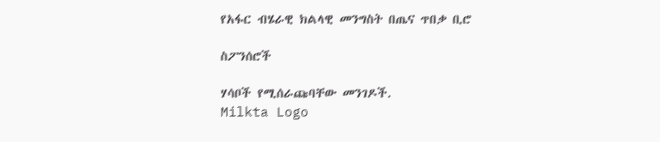የአፋር ብሄራዊ ክልላዊ መንግስት በጤና ጥበቃ ቢሮ

ስፖንሰሮች

ሃሳቦች የሚሰራጩባቸው መንገዶች.
Milkta Logo